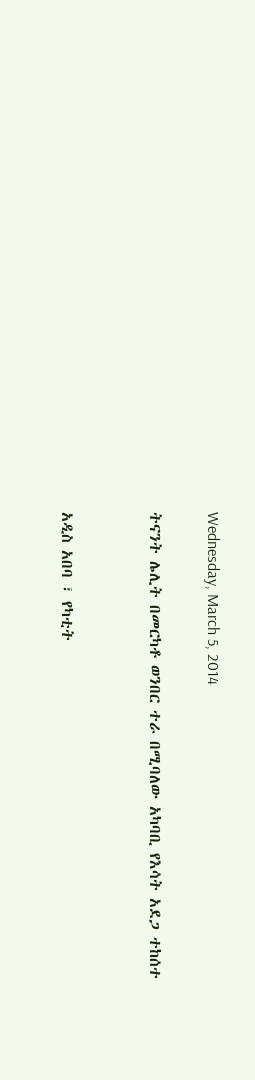Wednesday, March 5, 2014

ትናንት ሌሊት በመርካቶ ወንበር ተራ በሚባለው አካባቢ የእሳት አደጋ ተከሰተ


አዲስ አበባ ፣ የካቲት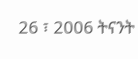26 ፣ 2006 ትናንት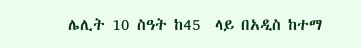ሌሊት 10 ስዓት ከ45  ላይ በአዲስ ከተማ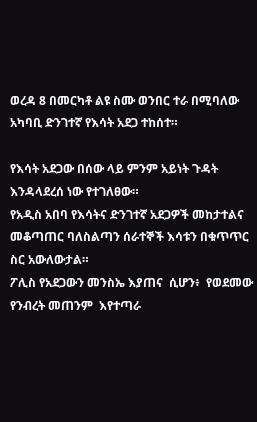ወረዳ 8 በመርካቶ ልዩ ስሙ ወንበር ተራ በሚባለው አካባቢ ድንገተኛ የእሳት አደጋ ተከሰተ።

የእሳት አደጋው በሰው ላይ ምንም አይነት ጉዳት እንዳላደረሰ ነው የተገለፀው።
የአዲስ አበባ የእሳትና ድንገተኛ አደጋዎች መከታተልና መቆጣጠር ባለስልጣን ሰራተኞች እሳቱን በቁጥጥር ስር አውለውታል።
ፖሊስ የአደጋውን መንስኤ እያጠና  ሲሆን፥  የወደመው የንብረት መጠንም  እየተጣራ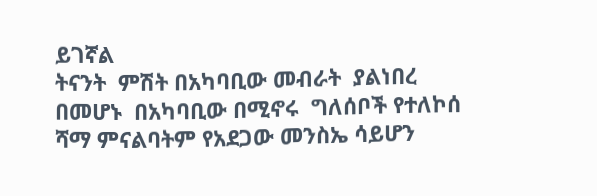ይገኛል
ትናንት  ምሽት በአካባቢው መብራት  ያልነበረ በመሆኑ  በአካባቢው በሚኖሩ  ግለሰቦች የተለኮሰ ሻማ ምናልባትም የአደጋው መንስኤ ሳይሆን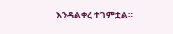እንዳልቀረ ተገምቷል።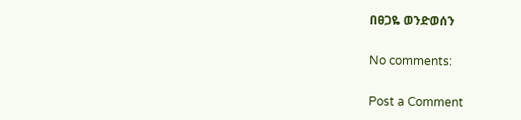በፀጋዬ ወንድወሰን

No comments:

Post a Comment